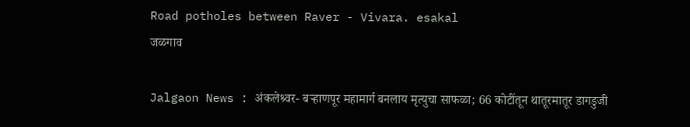Road potholes between Raver - Vivara. esakal
जळगाव

Jalgaon News : अंकलेश्र्वर- बऱ्हाणपूर महामार्ग बनलाय मृत्युचा साफळा; 66 कोटींतून थातूरमातूर डागडुजी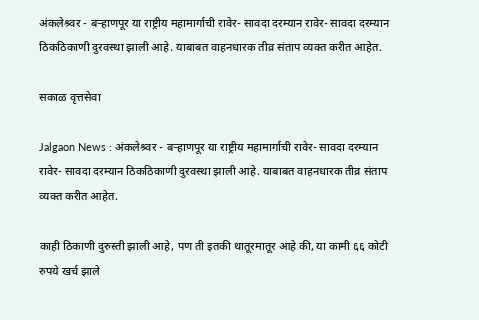अंकलेश्र्वर - बऱ्हाणपूर या राष्ट्रीय महामार्गाची रावेर- सावदा दरम्यान रावेर- सावदा दरम्यान ठिकठिकाणी दुरवस्था झाली आहे. याबाबत वाहनधारक तीव्र संताप व्यक्त करीत आहेत.

सकाळ वृत्तसेवा

Jalgaon News : अंकलेश्र्वर - बऱ्हाणपूर या राष्ट्रीय महामार्गाची रावेर- सावदा दरम्यान रावेर- सावदा दरम्यान ठिकठिकाणी दुरवस्था झाली आहे. याबाबत वाहनधारक तीव्र संताप व्यक्त करीत आहेत.

काही ठिकाणी दुरुस्ती झाली आहे, पण ती इतकी थातूरमातूर आहे की, या कामी ६६ कोटी रुपये खर्च झाले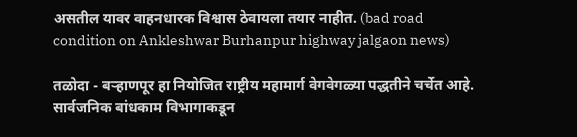असतील यावर वाहनधारक विश्वास ठेवायला तयार नाहीत. (bad road condition on Ankleshwar Burhanpur highway jalgaon news)

तळोदा - बऱ्हाणपूर हा नियोजित राष्ट्रीय महामार्ग वेगवेगळ्या पद्धतीने चर्चेत आहे. सार्वजनिक बांधकाम विभागाकडून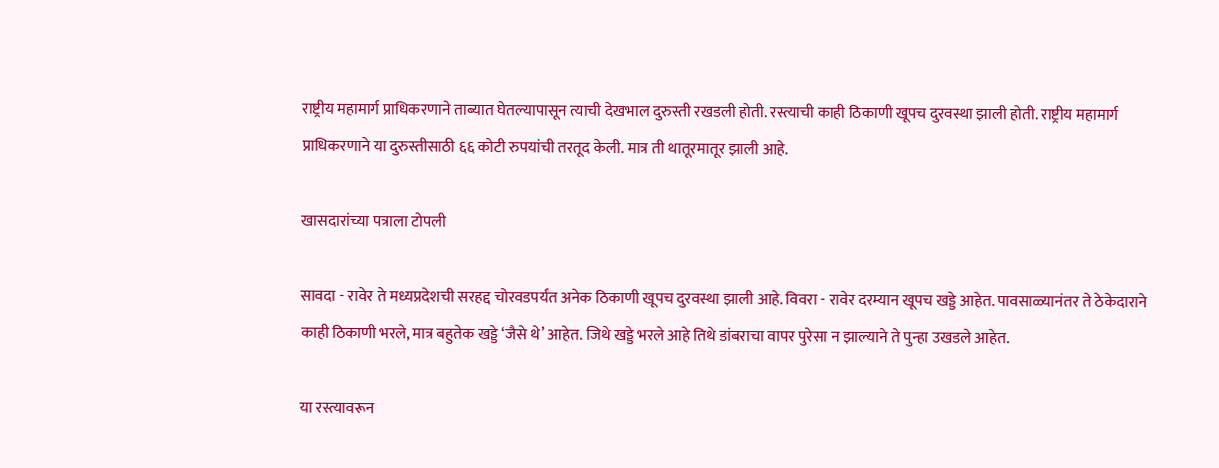राष्ट्रीय महामार्ग प्राधिकरणाने ताब्यात घेतल्यापासून त्याची देखभाल दुरुस्ती रखडली होती. रस्त्याची काही ठिकाणी खूपच दुरवस्था झाली होती. राष्ट्रीय महामार्ग प्राधिकरणाने या दुरुस्तीसाठी ६६ कोटी रुपयांची तरतूद केली. मात्र ती थातूरमातूर झाली आहे.

खासदारांच्या पत्राला टोपली

सावदा - रावेर ते मध्यप्रदेशची सरहद्द चोरवडपर्यंत अनेक ठिकाणी खूपच दुरवस्था झाली आहे. विवरा - रावेर दरम्यान खूपच खड्डे आहेत. पावसाळ्यानंतर ते ठेकेदाराने काही ठिकाणी भरले, मात्र बहुतेक खड्डे ‘जैसे थे’ आहेत. जिथे खड्डे भरले आहे तिथे डांबराचा वापर पुरेसा न झाल्याने ते पुन्हा उखडले आहेत.

या रस्त्यावरून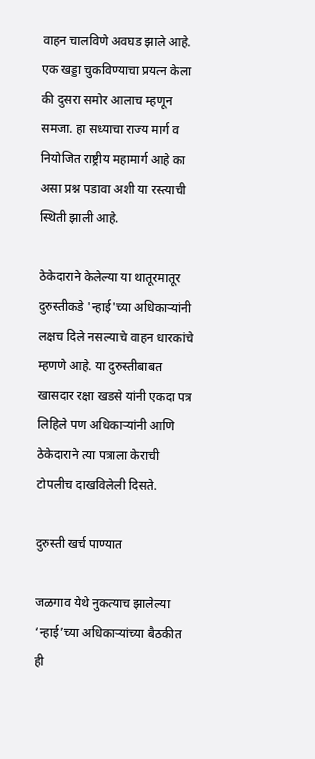वाहन चालविणे अवघड झाले आहे. एक खड्डा चुकविण्याचा प्रयत्न केला की दुसरा समोर आलाच म्हणून समजा. हा सध्याचा राज्य मार्ग व नियोजित राष्ट्रीय महामार्ग आहे का असा प्रश्न पडावा अशी या रस्त्याची स्थिती झाली आहे.

ठेकेदाराने केलेल्या या थातूरमातूर दुरुस्तीकडे 'न्हाई'च्या अधिकाऱ्यांनी लक्षच दिले नसल्याचे वाहन धारकांचे म्हणणे आहे. या दुरुस्तीबाबत खासदार रक्षा खडसे यांनी एकदा पत्र लिहिले पण अधिकाऱ्यांनी आणि ठेकेदाराने त्या पत्राला केराची टोपलीच दाखविलेली दिसते.

दुरुस्ती खर्च पाण्यात

जळगाव येथे नुकत्याच झालेल्या ‘न्हाई’च्या अधिकाऱ्यांच्या बैठकीत ही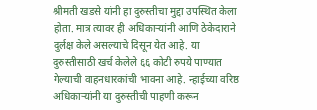श्रीमती खडसे यांनी हा दुरुस्तीचा मुद्दा उपस्थित केला होता. मात्र त्यावर ही अधिकाऱ्यांनी आणि ठेकेदाराने दुर्लक्ष केले असल्याचे दिसून येत आहे. या दुरुस्तीसाठी खर्च केलेले ६६ कोटी रुपये पाण्यात गेल्याची वाहनधारकांची भावना आहे. न्हाईच्या वरिष्ठ अधिकाऱ्यांनी या दुरुस्तीची पाहणी करून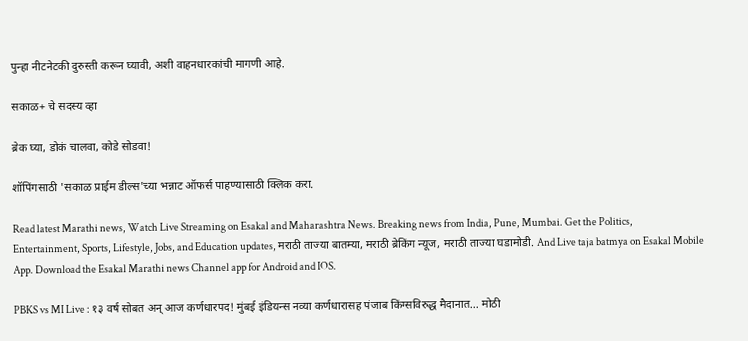पुन्हा नीटनेटकी दुरुस्ती करून घ्यावी, अशी वाहनधारकांची मागणी आहे.

सकाळ+ चे सदस्य व्हा

ब्रेक घ्या, डोकं चालवा, कोडे सोडवा!

शॉपिंगसाठी 'सकाळ प्राईम डील्स'च्या भन्नाट ऑफर्स पाहण्यासाठी क्लिक करा.

Read latest Marathi news, Watch Live Streaming on Esakal and Maharashtra News. Breaking news from India, Pune, Mumbai. Get the Politics, Entertainment, Sports, Lifestyle, Jobs, and Education updates, मराठी ताज्या बातम्या, मराठी ब्रेकिंग न्यूज, मराठी ताज्या घडामोडी. And Live taja batmya on Esakal Mobile App. Download the Esakal Marathi news Channel app for Android and IOS.

PBKS vs MI Live : १३ वर्ष सोबत अन् आज कर्णधारपद! मुंबई इंडियन्स नव्या कर्णधारासह पंजाब किंग्सविरुद्ध मैदानात... मोठी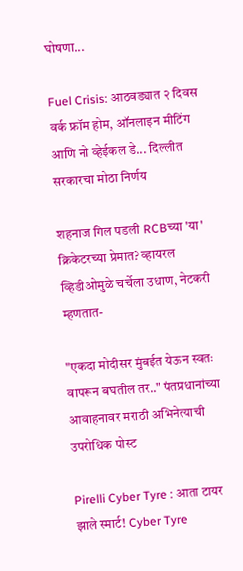घोषणा...

Fuel Crisis: आठवड्यात २ दिवस वर्क फ्रॉम होम, ऑनलाइन मीटिंग आणि नो व्हेईकल डे... दिल्लीत सरकारचा मोठा निर्णय

शहनाज गिल पडली RCBच्या 'या' क्रिकेटरच्या प्रेमात? व्हायरल व्हिडीओमुळे चर्चेला उधाण, नेटकरी म्हणतात-

"एकदा मोदीसर मुंबईत येऊन स्वतः वापरून बघतील तर.." पंतप्रधानांच्या आवाहनावर मराठी अभिनेत्याची उपरोधिक पोस्ट

Pirelli Cyber Tyre : आता टायर झाले स्मार्ट! Cyber Tyre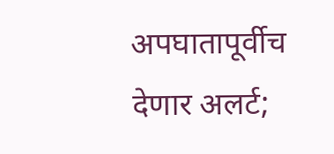अपघातापूर्वीच देणार अलर्ट;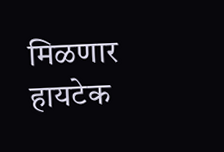मिळणार हायटेक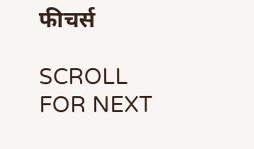फीचर्स

SCROLL FOR NEXT